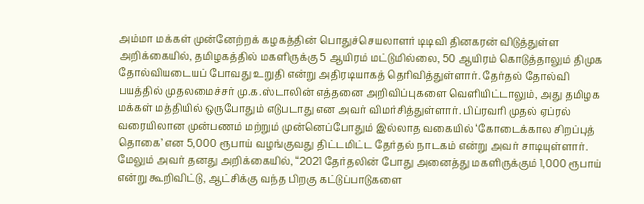அம்மா மக்கள் முன்னேற்றக் கழகத்தின் பொதுச்செயலாளர் டிடிவி தினகரன் விடுத்துள்ள அறிக்கையில், தமிழகத்தில் மகளிருக்கு 5 ஆயிரம் மட்டுமில்லை, 50 ஆயிரம் கொடுத்தாலும் திமுக தோல்வியடையப் போவது உறுதி என்று அதிரடியாகத் தெரிவித்துள்ளார். தேர்தல் தோல்வி பயத்தில் முதலமைச்சர் மு.க.ஸ்டாலின் எத்தனை அறிவிப்புகளை வெளியிட்டாலும், அது தமிழக மக்கள் மத்தியில் ஒருபோதும் எடுபடாது என அவர் விமர்சித்துள்ளார். பிப்ரவரி முதல் ஏப்ரல் வரையிலான முன்பணம் மற்றும் முன்னெப்போதும் இல்லாத வகையில் ‘கோடைக்கால சிறப்புத் தொகை’ என 5,000 ரூபாய் வழங்குவது திட்டமிட்ட தேர்தல் நாடகம் என்று அவர் சாடியுள்ளார்.
மேலும் அவர் தனது அறிக்கையில், “2021 தேர்தலின் போது அனைத்து மகளிருக்கும் 1,000 ரூபாய் என்று கூறிவிட்டு, ஆட்சிக்கு வந்த பிறகு கட்டுப்பாடுகளை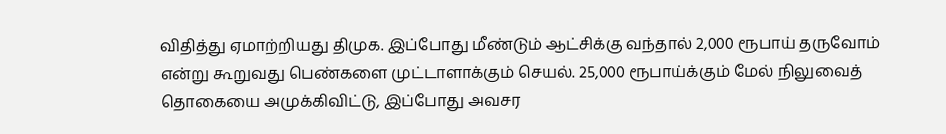விதித்து ஏமாற்றியது திமுக. இப்போது மீண்டும் ஆட்சிக்கு வந்தால் 2,000 ரூபாய் தருவோம் என்று கூறுவது பெண்களை முட்டாளாக்கும் செயல். 25,000 ரூபாய்க்கும் மேல் நிலுவைத் தொகையை அமுக்கிவிட்டு, இப்போது அவசர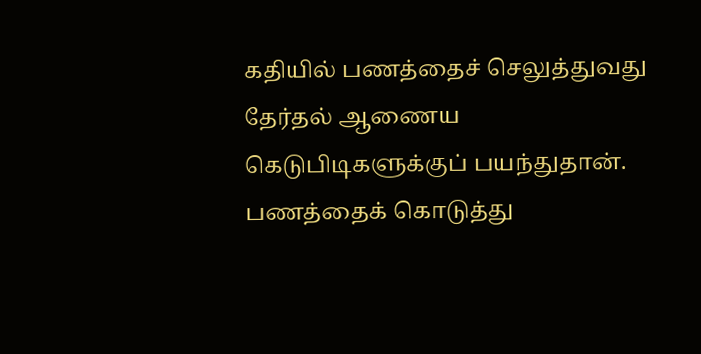கதியில் பணத்தைச் செலுத்துவது தேர்தல் ஆணைய கெடுபிடிகளுக்குப் பயந்துதான். பணத்தைக் கொடுத்து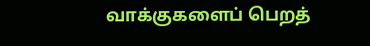வாக்குகளைப் பெறத்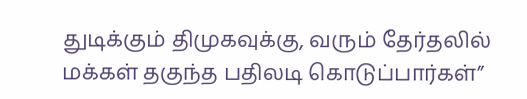துடிக்கும் திமுகவுக்கு, வரும் தேர்தலில் மக்கள் தகுந்த பதிலடி கொடுப்பார்கள்”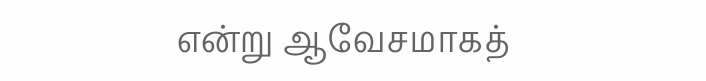என்று ஆவேசமாகத்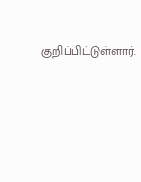குறிப்பிட்டுள்ளார்.